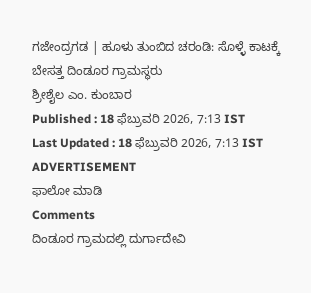ಗಜೇಂದ್ರಗಡ | ಹೂಳು ತುಂಬಿದ ಚರಂಡಿ: ಸೊಳ್ಳೆ ಕಾಟಕ್ಕೆ ಬೇಸತ್ತ ದಿಂಡೂರ ಗ್ರಾಮಸ್ಥರು
ಶ್ರೀಶೈಲ ಎಂ. ಕುಂಬಾರ
Published : 18 ಫೆಬ್ರುವರಿ 2026, 7:13 IST
Last Updated : 18 ಫೆಬ್ರುವರಿ 2026, 7:13 IST
ADVERTISEMENT
ಫಾಲೋ ಮಾಡಿ
Comments
ದಿಂಡೂರ ಗ್ರಾಮದಲ್ಲಿ ದುರ್ಗಾದೇವಿ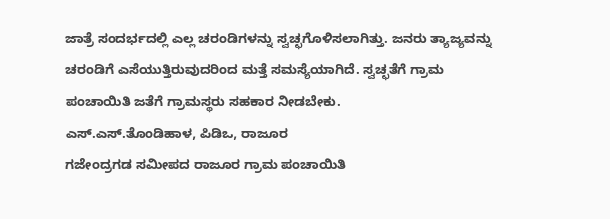ಜಾತ್ರೆ ಸಂದರ್ಭದಲ್ಲಿ ಎಲ್ಲ ಚರಂಡಿಗಳನ್ನು ಸ್ವಚ್ಛಗೊಳಿಸಲಾಗಿತ್ತು. ಜನರು ತ್ಯಾಜ್ಯವನ್ನು ಚರಂಡಿಗೆ ಎಸೆಯುತ್ತಿರುವುದರಿಂದ ಮತ್ತೆ ಸಮಸ್ಯೆಯಾಗಿದೆ. ಸ್ವಚ್ಛತೆಗೆ ಗ್ರಾಮ ಪಂಚಾಯಿತಿ ಜತೆಗೆ ಗ್ರಾಮಸ್ಥರು ಸಹಕಾರ ನೀಡಬೇಕು.
ಎಸ್.ಎಸ್.ತೊಂಡಿಹಾಳ, ಪಿಡಿಒ, ರಾಜೂರ
ಗಜೇಂದ್ರಗಡ ಸಮೀಪದ ರಾಜೂರ ಗ್ರಾಮ ಪಂಚಾಯಿತಿ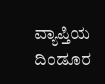ವ್ಯಾಪ್ತಿಯ ದಿಂಡೂರ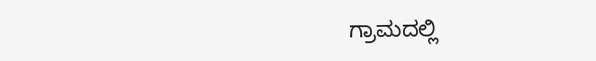ಗ್ರಾಮದಲ್ಲಿ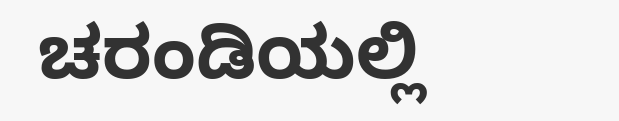ಚರಂಡಿಯಲ್ಲಿ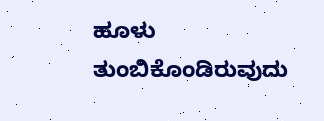ಹೂಳು ತುಂಬಿಕೊಂಡಿರುವುದು